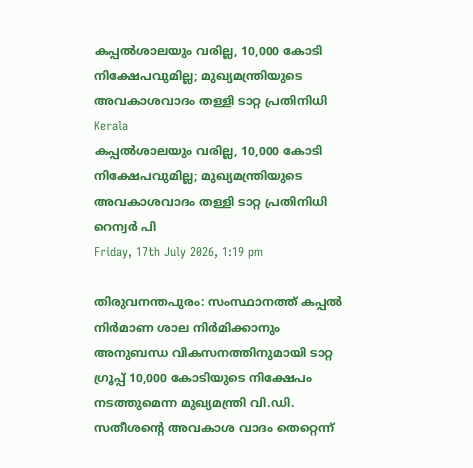കപ്പല്‍ശാലയും വരില്ല, 10,000 കോടി നിക്ഷേപവുമില്ല; മുഖ്യമന്ത്രിയുടെ അവകാശവാദം തള്ളി ടാറ്റ പ്രതിനിധി
Kerala
കപ്പല്‍ശാലയും വരില്ല, 10,000 കോടി നിക്ഷേപവുമില്ല; മുഖ്യമന്ത്രിയുടെ അവകാശവാദം തള്ളി ടാറ്റ പ്രതിനിധി
റെന്വര്‍ പി
Friday, 17th July 2026, 1:19 pm

തിരുവനന്തപുരം: സംസ്ഥാനത്ത് കപ്പല്‍ നിര്‍മാണ ശാല നിര്‍മിക്കാനും അനുബന്ധ വികസനത്തിനുമായി ടാറ്റ ഗ്രൂപ്പ് 10,000 കോടിയുടെ നിക്ഷേപം നടത്തുമെന്ന മുഖ്യമന്ത്രി വി.ഡി. സതീശന്റെ അവകാശ വാദം തെറ്റെന്ന്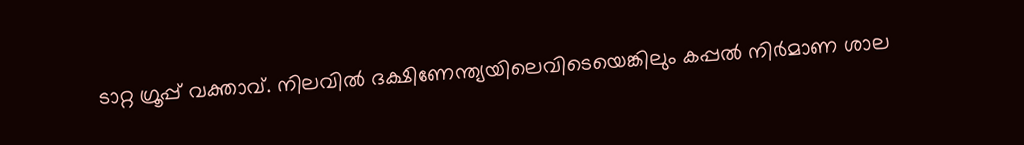ടാറ്റ ഗ്രൂപ്പ് വക്താവ്. നിലവില്‍ ദക്ഷിണേന്ത്യയിലെവിടെയെങ്കിലും കപ്പല്‍ നിര്‍മാണ ശാല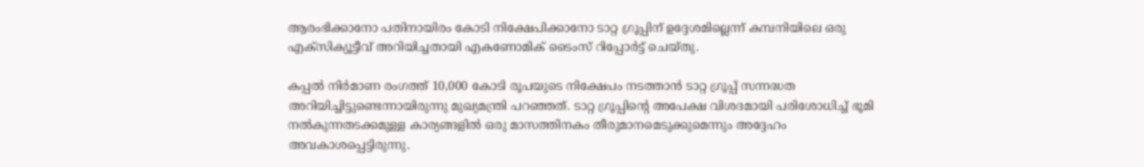ആരംഭിക്കാനോ പതിനായിരം കോടി നിക്ഷേപിക്കാനോ ടാറ്റ ഗ്രൂപ്പിന് ഉദ്ദേശമില്ലെന്ന് കമ്പനിയിലെ ഒരു എക്‌സിക്യൂട്ടീവ് അറിയിച്ചതായി എകണോമിക് ടൈംസ് റിപ്പോര്‍ട്ട് ചെയ്തു.

കപ്പല്‍ നിര്‍മാണ രംഗത്ത് 10,000 കോടി രൂപയുടെ നിക്ഷേപം നടത്താന്‍ ടാറ്റ ഗ്രൂപ്പ് സന്നദ്ധത അറിയിച്ചിട്ടുണ്ടെന്നായിരുന്നു മുഖ്യമന്ത്രി പറഞ്ഞത്. ടാറ്റ ഗ്രൂപ്പിന്റെ അപേക്ഷ വിശദമായി പരിശോധിച്ച് ഭൂമി നല്‍കുന്നതടക്കമുള്ള കാര്യങ്ങളില്‍ ഒരു മാസത്തിനകം തീരുമാനമെടുക്കുമെന്നും അദ്ദേഹം അവകാശപ്പെട്ടിരുന്നു.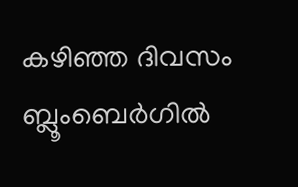കഴിഞ്ഞ ദിവസം ബ്ലൂംബെര്‍ഗില്‍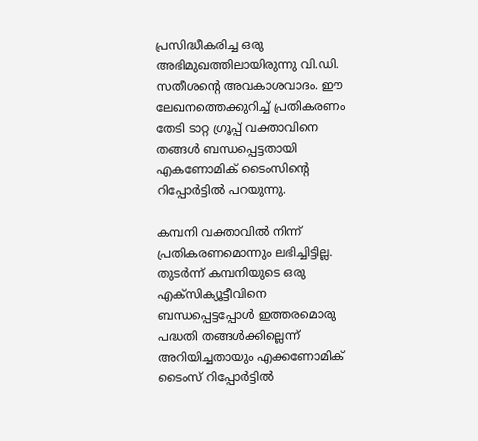പ്രസിദ്ധീകരിച്ച ഒരു അഭിമുഖത്തിലായിരുന്നു വി.ഡി. സതീശന്റെ അവകാശവാദം. ഈ ലേഖനത്തെക്കുറിച്ച് പ്രതികരണം തേടി ടാറ്റ ഗ്രൂപ്പ് വക്താവിനെ തങ്ങള്‍ ബന്ധപ്പെട്ടതായി എകണോമിക് ടൈംസിന്റെ റിപ്പോര്‍ട്ടില്‍ പറയുന്നു.

കമ്പനി വക്താവില്‍ നിന്ന് പ്രതികരണമൊന്നും ലഭിച്ചിട്ടില്ല. തുടര്‍ന്ന് കമ്പനിയുടെ ഒരു എക്‌സിക്യൂട്ടീവിനെ ബന്ധപ്പെട്ടപ്പോള്‍ ഇത്തരമൊരു പദ്ധതി തങ്ങള്‍ക്കില്ലെന്ന് അറിയിച്ചതായും എക്കണോമിക് ടൈംസ് റിപ്പോര്‍ട്ടില്‍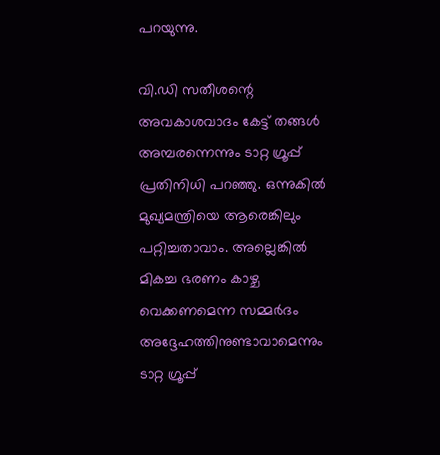പറയുന്നു.

വി.ഡി സതീശന്റെ അവകാശവാദം കേട്ട് തങ്ങള്‍ അമ്പരന്നെന്നും ടാറ്റ ഗ്രൂപ്പ് പ്രതിനിധി പറഞ്ഞു. ഒന്നുകില്‍ മുഖ്യമന്ത്രിയെ ആരെങ്കിലും പറ്റിച്ചതാവാം. അല്ലെങ്കില്‍ മികച്ച ഭരണം കാഴ്ച വെക്കണമെന്ന സമ്മര്‍ദം അദ്ദേഹത്തിനുണ്ടാവാമെന്നും ടാറ്റ ഗ്രൂപ്പ്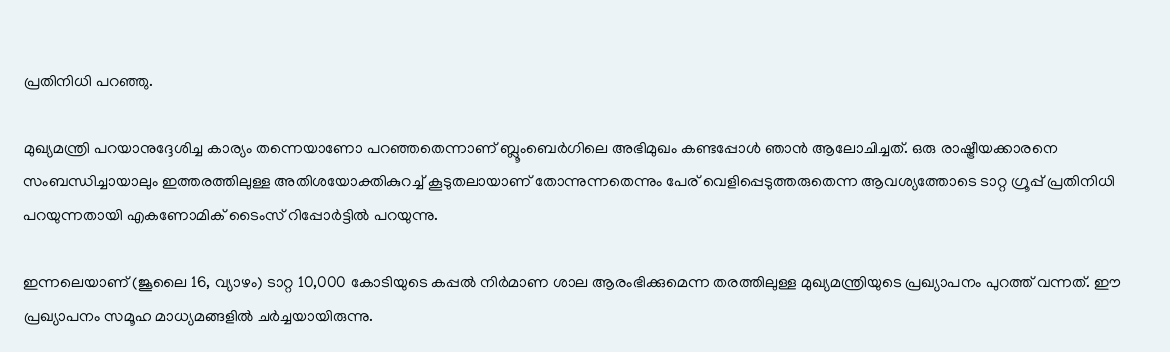പ്രതിനിധി പറഞ്ഞു.

മുഖ്യമന്ത്രി പറയാനുദ്ദേശിച്ച കാര്യം തന്നെയാണോ പറഞ്ഞതെന്നാണ് ബ്ലൂംബെര്‍ഗിലെ അഭിമുഖം കണ്ടപ്പോള്‍ ഞാന്‍ ആലോചിച്ചത്. ഒരു രാഷ്ട്രീയക്കാരനെ സംബന്ധിച്ചായാലും ഇത്തരത്തിലുള്ള അതിശയോക്തികുറച്ച് കൂടുതലായാണ് തോന്നുന്നതെന്നും പേര് വെളിപ്പെടുത്തരുതെന്ന ആവശ്യത്തോടെ ടാറ്റ ഗ്രൂപ്പ് പ്രതിനിധി പറയുന്നതായി എകണോമിക് ടൈംസ് റിപ്പോര്‍ട്ടില്‍ പറയുന്നു.

ഇന്നലെയാണ് (ജൂലൈ 16, വ്യാഴം) ടാറ്റ 10,000 കോടിയുടെ കപ്പല്‍ നിര്‍മാണ ശാല ആരംഭിക്കുമെന്ന തരത്തിലുള്ള മുഖ്യമന്ത്രിയുടെ പ്രഖ്യാപനം പുറത്ത് വന്നത്. ഈ പ്രഖ്യാപനം സമൂഹ മാധ്യമങ്ങളില്‍ ചര്‍ച്ചയായിരുന്നു.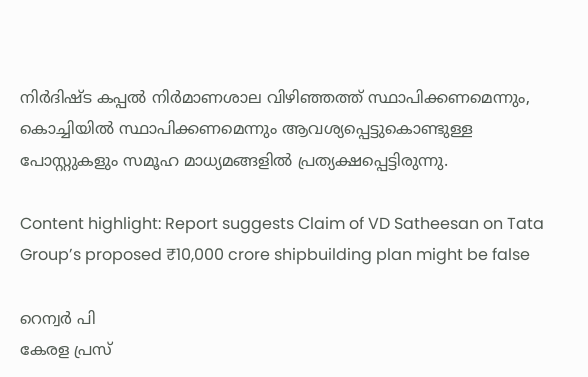നിര്‍ദിഷ്ട കപ്പല്‍ നിര്‍മാണശാല വിഴിഞ്ഞത്ത് സ്ഥാപിക്കണമെന്നും, കൊച്ചിയില്‍ സ്ഥാപിക്കണമെന്നും ആവശ്യപ്പെട്ടുകൊണ്ടുള്ള പോസ്റ്റുകളും സമൂഹ മാധ്യമങ്ങളില്‍ പ്രത്യക്ഷപ്പെട്ടിരുന്നു.

Content highlight: Report suggests Claim of VD Satheesan on Tata  Group’s proposed ₹10,000 crore shipbuilding plan might be false

റെന്വര്‍ പി
കേരള പ്രസ്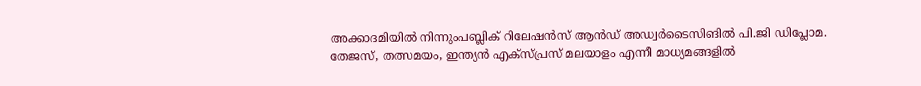അക്കാദമിയില്‍ നിന്നുംപബ്ലിക് റിലേഷന്‍സ് ആന്‍ഡ് അഡ്വര്‍ടൈസിങില്‍ പി.ജി ഡിപ്ലോമ. തേജസ്, തത്സമയം, ഇന്ത്യന്‍ എക്‌സ്പ്രസ് മലയാളം എന്നീ മാധ്യമങ്ങളില്‍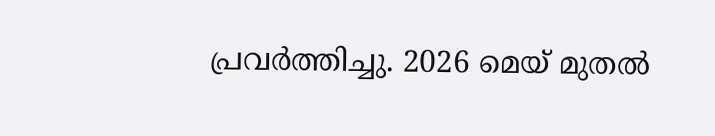പ്രവര്‍ത്തിച്ചു. 2026 മെയ് മുതല്‍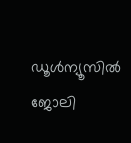ഡൂള്‍ന്യൂസില്‍ ജോലി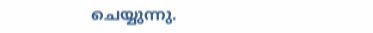ചെയ്യുന്നു.